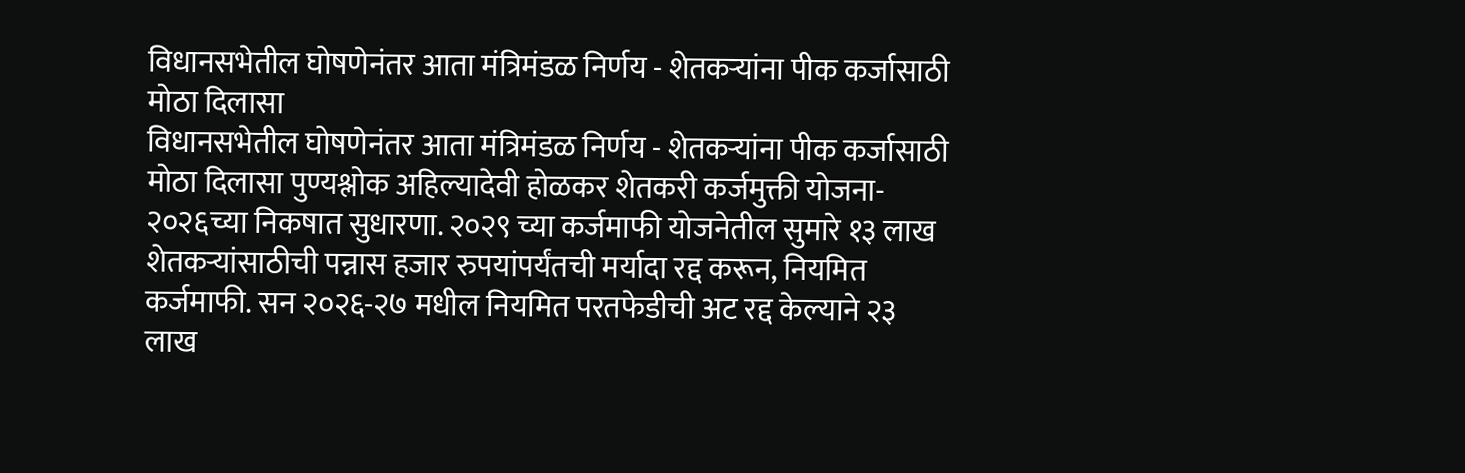विधानसभेतील घोषणेनंतर आता मंत्रिमंडळ निर्णय - शेतकऱ्यांना पीक कर्जासाठी मोठा दिलासा
विधानसभेतील घोषणेनंतर आता मंत्रिमंडळ निर्णय - शेतकऱ्यांना पीक कर्जासाठी मोठा दिलासा पुण्यश्लोक अहिल्यादेवी होळकर शेतकरी कर्जमुक्ती योजना- २०२६च्या निकषात सुधारणा. २०२९ च्या कर्जमाफी योजनेतील सुमारे १३ लाख शेतकऱ्यांसाठीची पन्नास हजार रुपयांपर्यंतची मर्यादा रद्द करून, नियमित कर्जमाफी. सन २०२६-२७ मधील नियमित परतफेडीची अट रद्द केल्याने २३ लाख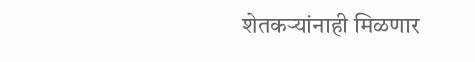शेतकऱ्यांनाही मिळणार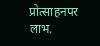प्रोत्साहनपर लाभ.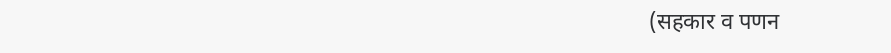(सहकार व पणन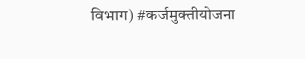विभाग) #कर्जमुक्तीयोजना